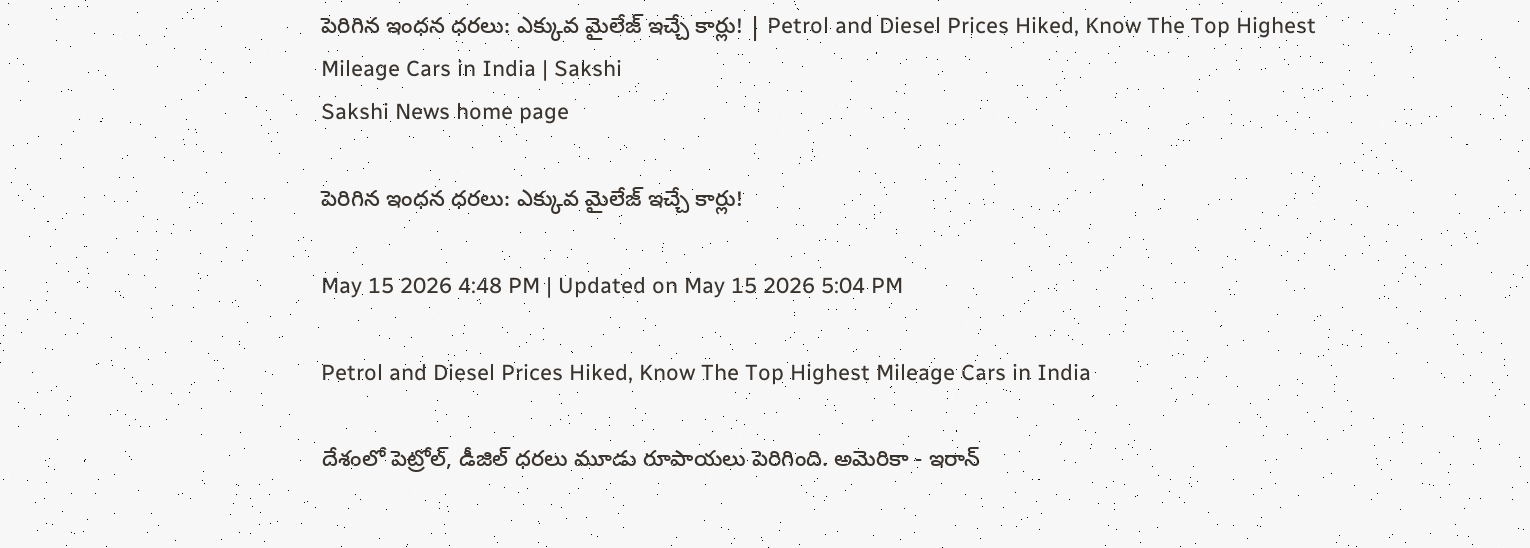పెరిగిన ఇంధన ధరలు: ఎక్కువ మైలేజ్ ఇచ్చే కార్లు! | Petrol and Diesel Prices Hiked, Know The Top Highest Mileage Cars in India | Sakshi
Sakshi News home page

పెరిగిన ఇంధన ధరలు: ఎక్కువ మైలేజ్ ఇచ్చే కార్లు!

May 15 2026 4:48 PM | Updated on May 15 2026 5:04 PM

Petrol and Diesel Prices Hiked, Know The Top Highest Mileage Cars in India

దేశంలో పెట్రోల్, డీజిల్ ధరలు మూడు రూపాయలు పెరిగింది. అమెరికా - ఇరాన్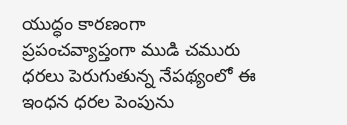యుద్ధం కారణంగా ప్రపంచవ్యాప్తంగా ముడి చమురు ధరలు పెరుగుతున్న నేపథ్యంలో ఈ ఇంధన ధరల పెంపును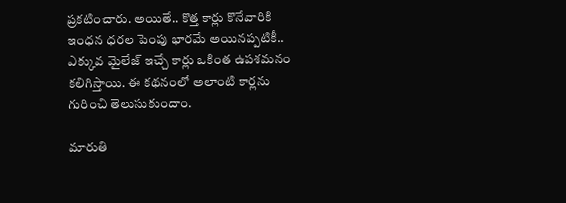ప్రకటించారు. అయితే.. కొత్త కార్లు కొనేవారికి ఇంధన ధరల పెంపు భారమే అయినప్పటికీ.. ఎక్కువ మైలేజ్ ఇచ్చే కార్లు ఒకింత ఉపశమనం కలిగిస్తాయి. ఈ కథనంలో అలాంటి కార్లను గురించి తెలుసుకుందాం.

మారుతి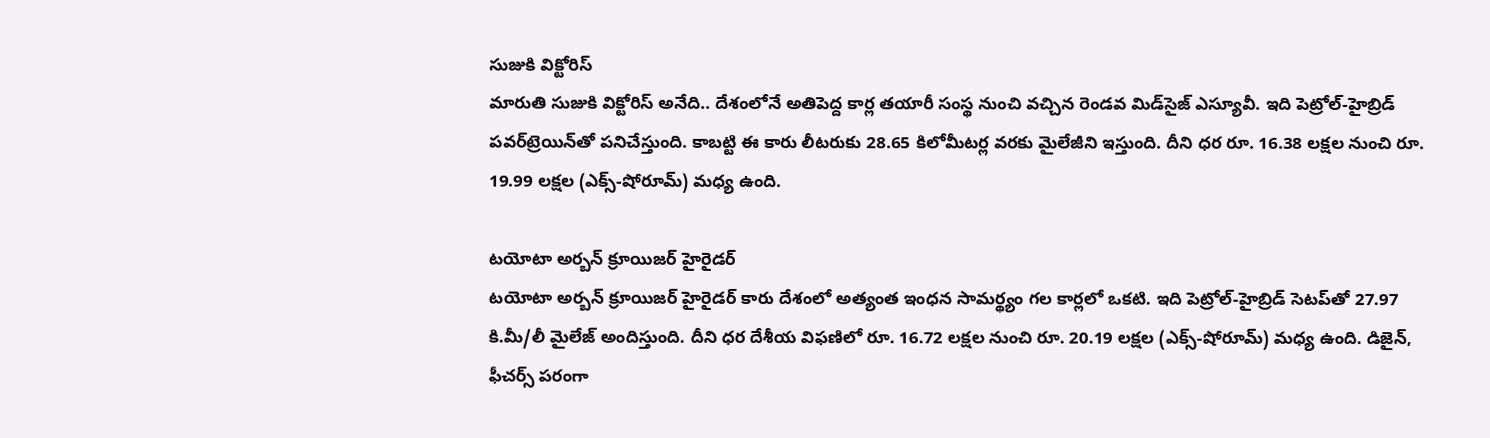సుజుకి విక్టోరిస్
మారుతి సుజుకి విక్టోరిస్ అనేది.. దేశంలోనే అతిపెద్ద కార్ల తయారీ సంస్థ నుంచి వచ్చిన రెండవ మిడ్‌సైజ్ ఎస్యూవీ. ఇది పెట్రోల్-హైబ్రిడ్ పవర్‌ట్రెయిన్‌తో పనిచేస్తుంది. కాబట్టి ఈ కారు లీటరుకు 28.65 కిలోమీటర్ల వరకు మైలేజీని ఇస్తుంది. దీని ధర రూ. 16.38 లక్షల నుంచి రూ. 19.99 లక్షల (ఎక్స్-షోరూమ్) మధ్య ఉంది.

టయోటా అర్బన్ క్రూయిజర్ హైరైడర్
టయోటా అర్బన్ క్రూయిజర్ హైరైడర్ కారు దేశంలో అత్యంత ఇంధన సామర్థ్యం గల కార్లలో ఒకటి. ఇది పెట్రోల్-హైబ్రిడ్ సెటప్‌తో 27.97 కి.మీ/లీ మైలేజ్ అందిస్తుంది. దీని ధర దేశీయ విఫణిలో రూ. 16.72 లక్షల నుంచి రూ. 20.19 లక్షల (ఎక్స్-షోరూమ్) మధ్య ఉంది. డిజైన్, ఫీచర్స్ పరంగా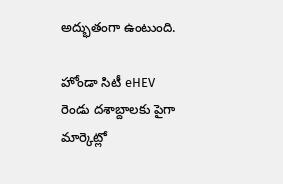అద్భుతంగా ఉంటుంది.

హోండా సిటీ eHEV
రెండు దశాబ్దాలకు పైగా మార్కెట్లో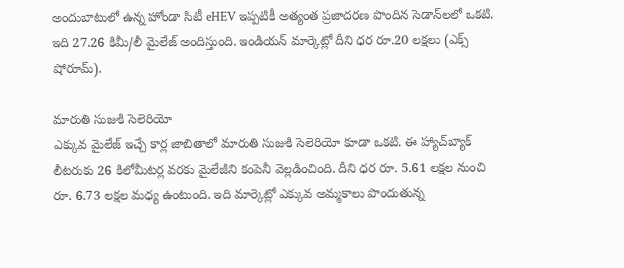అందుబాటులో ఉన్న హోండా సిటీ eHEV ఇప్పటికీ అత్యంత ప్రజాదరణ పొందిన సెడాన్‌లలో ఒకటి. ఇది 27.26 కిమీ/లీ మైలేజ్ అందిస్తుంది. ఇండియన్ మార్కెట్లో దీని ధర రూ.20 లక్షలు (ఎక్స్ షోరూమ్).

మారుతి సుజుకి సెలెరియో
ఎక్కువ మైలేజ్ ఇచ్చే కార్ల జాబితాలో మారుతి సుజుకి సెలెరియో కూడా ఒకటి. ఈ హ్యాచ్‌బ్యాక్ లీటరుకు 26 కిలోమీటర్ల వరకు మైలేజీని కంపెనీ వెల్లడించింది. దీని ధర రూ. 5.61 లక్షల నుంచి రూ. 6.73 లక్షల మధ్య ఉంటుంది. ఇది మార్కెట్లో ఎక్కువ అమ్మకాలు పొందుతున్న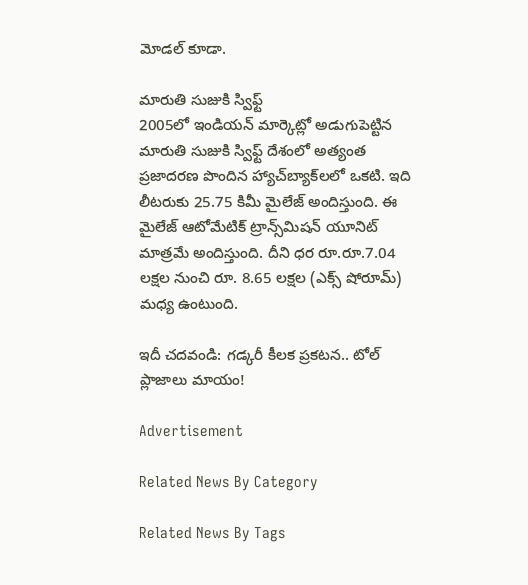మోడల్ కూడా.

మారుతి సుజుకి స్విఫ్ట్
2005లో ఇండియన్ మార్కెట్లో అడుగుపెట్టిన మారుతి సుజుకి స్విఫ్ట్ దేశంలో అత్యంత ప్రజాదరణ పొందిన హ్యాచ్‌బ్యాక్‌లలో ఒకటి. ఇది లీటరుకు 25.75 కిమీ మైలేజ్ అందిస్తుంది. ఈ మైలేజ్ ఆటోమేటిక్ ట్రాన్స్‌మిషన్‌ యూనిట్ మాత్రమే అందిస్తుంది. దీని ధర రూ.రూ.7.04 లక్షల నుంచి రూ. 8.65 లక్షల (ఎక్స్ షోరూమ్) మధ్య ఉంటుంది.

ఇదీ చదవండి: గడ్కరీ కీలక ప్రకటన.. టోల్ ప్లాజాలు మాయం!

Advertisement

Related News By Category

Related News By Tags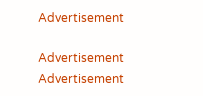Advertisement

Advertisement
Advertisement